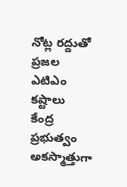నోట్ల రద్దుతో ప్రజల ఎటిఎం కష్టాలు
కేంద్ర ప్రభుత్వం అకస్మాత్తుగా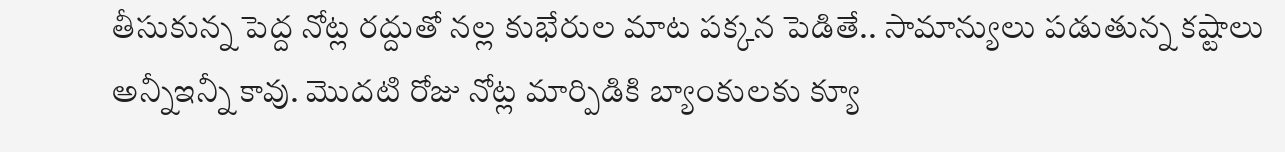తీసుకున్న పెద్ద నోట్ల రద్దుతో నల్ల కుభేరుల మాట పక్కన పెడితే.. సామాన్యులు పడుతున్న కష్టాలు అన్నీఇన్నీ కావు. మొదటి రోజు నోట్ల మార్పిడికి బ్యాంకులకు క్యూ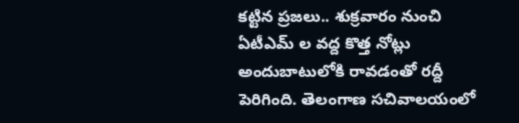కట్టిన ప్రజలు.. శుక్రవారం నుంచి ఏటీఎమ్ ల వద్ద కొత్త నోట్లు అందుబాటులోకి రావడంతో రద్దీ పెరిగింది. తెలంగాణ సచివాలయంలో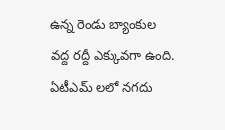ఉన్న రెండు బ్యాంకుల వద్ద రద్దీ ఎక్కువగా ఉంది. ఏటీఎమ్ లలో నగదు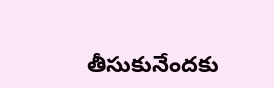తీసుకునేందకు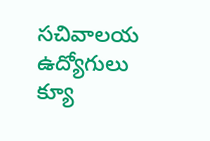సచివాలయ ఉద్యోగులు క్యూ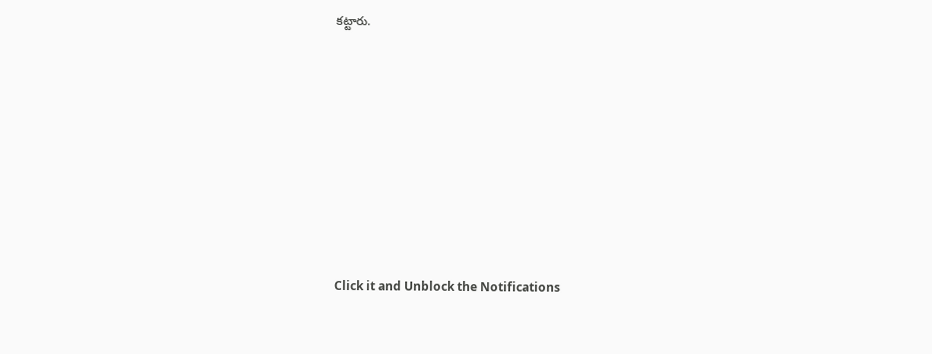కట్టారు.












Click it and Unblock the Notifications